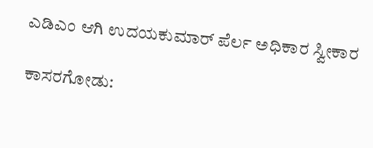ಎಡಿಎಂ ಆಗಿ ಉದಯಕುಮಾರ್ ಪೆರ್ಲ ಅಧಿಕಾರ ಸ್ವೀಕಾರ

ಕಾಸರಗೋಡು: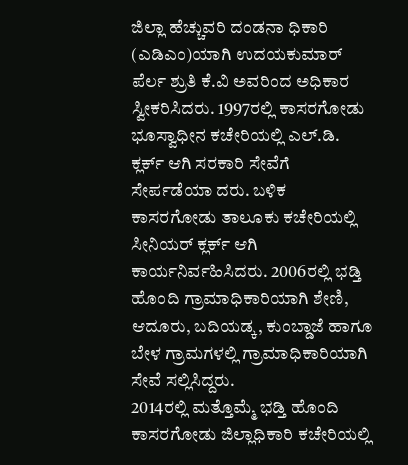ಜಿಲ್ಲಾ ಹೆಚ್ಚುವರಿ ದಂಡನಾ ಧಿಕಾರಿ (ಎಡಿಎಂ)ಯಾಗಿ ಉದಯಕುಮಾರ್ ಪೆರ್ಲ ಶ್ರುತಿ ಕೆ.ವಿ ಅವರಿಂದ ಅಧಿಕಾರ ಸ್ವೀಕರಿಸಿದರು. 1997ರಲ್ಲಿ ಕಾಸರಗೋಡು ಭೂಸ್ವಾಧೀನ ಕಚೇರಿಯಲ್ಲಿ ಎಲ್.ಡಿ. ಕ್ಲರ್ಕ್ ಆಗಿ ಸರಕಾರಿ ಸೇವೆಗೆ ಸೇರ್ಪಡೆಯಾ ದರು. ಬಳಿಕ ಕಾಸರಗೋಡು ತಾಲೂಕು ಕಚೇರಿಯಲ್ಲಿ ಸೀನಿಯರ್ ಕ್ಲರ್ಕ್ ಆಗಿ ಕಾರ್ಯನಿರ್ವಹಿಸಿದರು. 2006ರಲ್ಲಿ ಭಡ್ತಿ ಹೊಂದಿ ಗ್ರಾಮಾಧಿಕಾರಿಯಾಗಿ ಶೇಣಿ, ಆದೂರು, ಬದಿಯಡ್ಕ, ಕುಂಬ್ಡಾಜೆ ಹಾಗೂ ಬೇಳ ಗ್ರಾಮಗಳಲ್ಲಿ ಗ್ರಾಮಾಧಿಕಾರಿಯಾಗಿ ಸೇವೆ ಸಲ್ಲಿಸಿದ್ದರು.
2014ರಲ್ಲಿ ಮತ್ತೊಮ್ಮೆ ಭಡ್ತಿ ಹೊಂದಿ ಕಾಸರಗೋಡು ಜಿಲ್ಲಾಧಿಕಾರಿ ಕಚೇರಿಯಲ್ಲಿ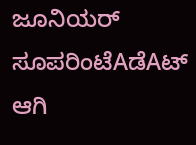ಜೂನಿಯರ್ ಸೂಪರಿಂಟೆAಡೆAಟ್ ಆಗಿ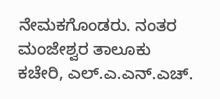ನೇಮಕಗೊಂಡರು. ನಂತರ ಮಂಜೇಶ್ವರ ತಾಲೂಕು ಕಚೇರಿ, ಎಲ್.ಎ.ಎನ್.ಎಚ್.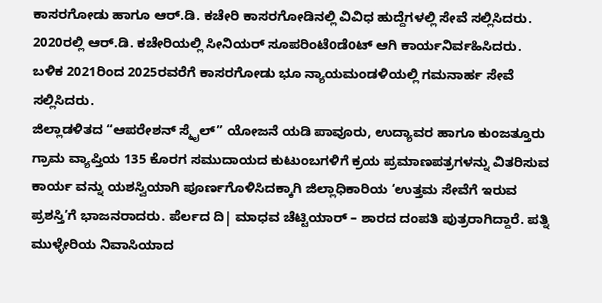ಕಾಸರಗೋಡು ಹಾಗೂ ಆರ್.ಡಿ. ಕಚೇರಿ ಕಾಸರಗೋಡಿನಲ್ಲಿ ವಿವಿಧ ಹುದ್ದೆಗಳಲ್ಲಿ ಸೇವೆ ಸಲ್ಲಿಸಿದರು. 2020ರಲ್ಲಿ ಆರ್.ಡಿ. ಕಚೇರಿಯಲ್ಲಿ ಸೀನಿಯರ್ ಸೂಪರಿಂಟೆoಡೆoಟ್ ಆಗಿ ಕಾರ್ಯನಿರ್ವಹಿಸಿದರು. ಬಳಿಕ 2021ರಿಂದ 2025ರವರೆಗೆ ಕಾಸರಗೋಡು ಭೂ ನ್ಯಾಯಮಂಡಳಿಯಲ್ಲಿ ಗಮನಾರ್ಹ ಸೇವೆ ಸಲ್ಲಿಸಿದರು.
ಜಿಲ್ಲಾಡಳಿತದ “ಆಪರೇಶನ್ ಸ್ಮೈಲ್” ಯೋಜನೆ ಯಡಿ ಪಾವೂರು, ಉದ್ಯಾವರ ಹಾಗೂ ಕುಂಜತ್ತೂರು ಗ್ರಾಮ ವ್ಯಾಪ್ತಿಯ 135 ಕೊರಗ ಸಮುದಾಯದ ಕುಟುಂಬಗಳಿಗೆ ಕ್ರಯ ಪ್ರಮಾಣಪತ್ರಗಳನ್ನು ವಿತರಿಸುವ ಕಾರ್ಯ ವನ್ನು ಯಶಸ್ವಿಯಾಗಿ ಪೂರ್ಣಗೊಳಿಸಿದಕ್ಕಾಗಿ ಜಿಲ್ಲಾಧಿಕಾರಿಯ ‘ಉತ್ತಮ ಸೇವೆಗೆ ಇರುವ ಪ್ರಶಸ್ತಿ’ಗೆ ಭಾಜನರಾದರು. ಪೆರ್ಲದ ದಿ| ಮಾಧವ ಚೆಟ್ಟಿಯಾರ್ – ಶಾರದ ದಂಪತಿ ಪುತ್ರರಾಗಿದ್ದಾರೆ. ಪತ್ನಿ ಮುಳ್ಳೇರಿಯ ನಿವಾಸಿಯಾದ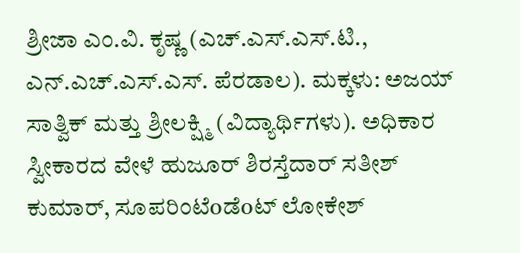ಶ್ರೀಜಾ ಎಂ.ವಿ. ಕೃಷ್ಣ (ಎಚ್.ಎಸ್.ಎಸ್.ಟಿ., ಎನ್.ಎಚ್.ಎಸ್.ಎಸ್. ಪೆರಡಾಲ). ಮಕ್ಕಳು: ಅಜಯ್ ಸಾತ್ವಿಕ್ ಮತ್ತು ಶ್ರೀಲಕ್ಷ್ಮಿ (ವಿದ್ಯಾರ್ಥಿಗಳು). ಅಧಿಕಾರ ಸ್ವೀಕಾರದ ವೇಳೆ ಹುಜೂರ್ ಶಿರಸ್ತೆದಾರ್ ಸತೀಶ್ ಕುಮಾರ್, ಸೂಪರಿಂಟೆoಡೆoಟ್ ಲೋಕೇಶ್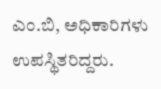ಎಂ.ಬಿ, ಅಧಿಕಾರಿಗಳು ಉಪಸ್ಥಿತರಿದ್ದರು.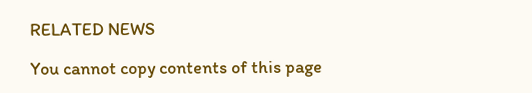RELATED NEWS

You cannot copy contents of this page